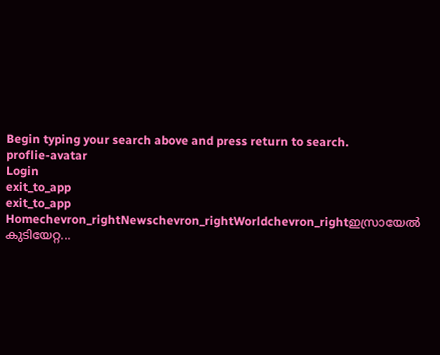Begin typing your search above and press return to search.
proflie-avatar
Login
exit_to_app
exit_to_app
Homechevron_rightNewschevron_rightWorldchevron_rightഇസ്രായേൽ കുടിയേറ്റ...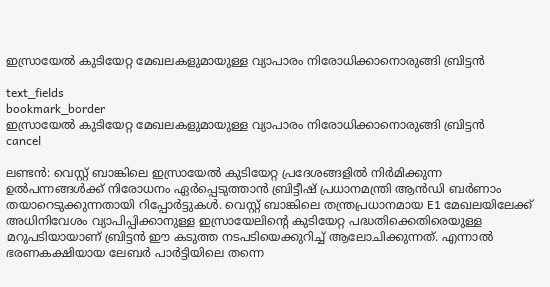ഇസ്രായേൽ കുടിയേറ്റ മേഖലകളുമായുള്ള വ്യാപാരം നിരോധിക്കാനൊരുങ്ങി ബ്രിട്ടൻ

text_fields
bookmark_border
ഇസ്രായേൽ കുടിയേറ്റ മേഖലകളുമായുള്ള വ്യാപാരം നിരോധിക്കാനൊരുങ്ങി ബ്രിട്ടൻ
cancel

ലണ്ടൻ: വെസ്റ്റ് ബാങ്കിലെ ഇസ്രായേൽ കുടിയേറ്റ പ്രദേശങ്ങളിൽ നിർമിക്കുന്ന ഉൽപന്നങ്ങൾക്ക് നിരോധനം ഏർപ്പെടുത്താൻ ബ്രിട്ടീഷ് പ്രധാനമന്ത്രി ആൻഡി ബർണാം തയാറെടുക്കുന്നതായി റിപ്പോർട്ടുകൾ. വെസ്റ്റ് ബാങ്കിലെ തന്ത്രപ്രധാനമായ E1 മേഖലയിലേക്ക് അധിനിവേശം വ്യാപിപ്പിക്കാനുള്ള ഇസ്രായേലിന്റെ കുടിയേറ്റ പദ്ധതിക്കെതിരെയുള്ള മറുപടിയായാണ് ബ്രിട്ടൻ ഈ കടുത്ത നടപടിയെക്കുറിച്ച് ആലോചിക്കുന്നത്. എന്നാൽ ഭരണകക്ഷിയായ ലേബർ പാർട്ടിയിലെ തന്നെ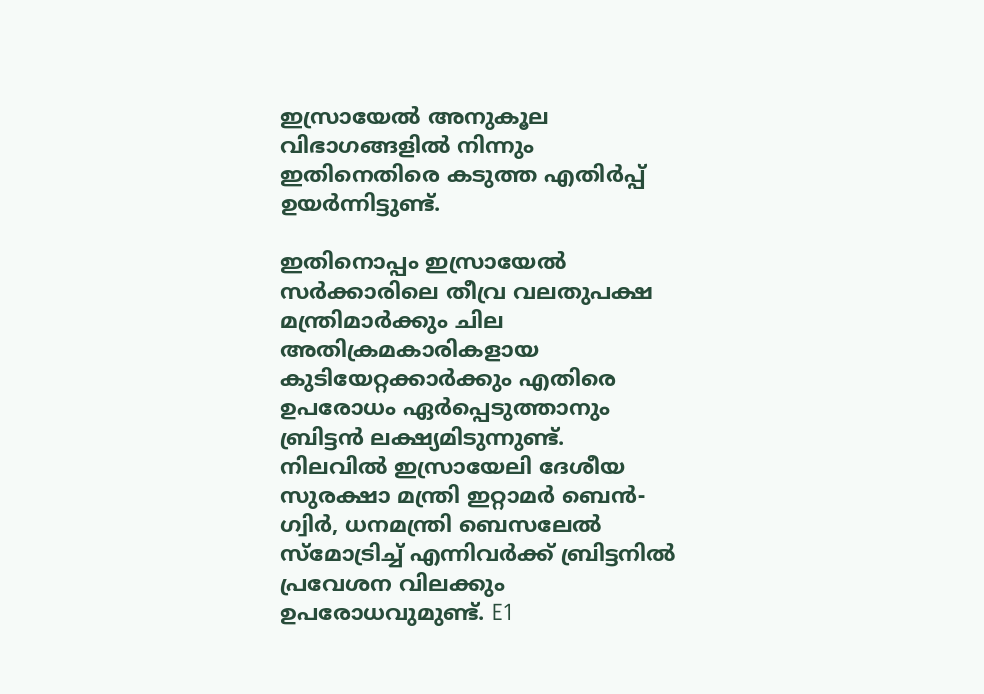ഇസ്രായേൽ അനുകൂല വിഭാഗങ്ങളിൽ നിന്നും ഇതിനെതിരെ കടുത്ത എതിർപ്പ് ഉയർന്നിട്ടുണ്ട്.

ഇതിനൊപ്പം ഇസ്രായേൽ സർക്കാരിലെ തീവ്ര വലതുപക്ഷ മന്ത്രിമാർക്കും ചില അതിക്രമകാരികളായ കുടിയേറ്റക്കാർക്കും എതിരെ ഉപരോധം ഏർപ്പെടുത്താനും ബ്രിട്ടൻ ലക്ഷ്യമിടുന്നുണ്ട്. നിലവിൽ ഇസ്രായേലി ദേശീയ സുരക്ഷാ മന്ത്രി ഇറ്റാമർ ബെൻ-ഗ്വിർ, ധനമന്ത്രി ബെസലേൽ സ്മോട്രിച്ച് എന്നിവർക്ക് ബ്രിട്ടനിൽ പ്രവേശന വിലക്കും ഉപരോധവുമുണ്ട്. E1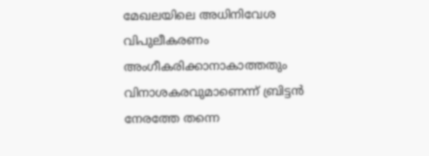മേഖലയിലെ അധിനിവേശ വിപുലീകരണം അംഗീകരിക്കാനാകാത്തതും വിനാശകരവുമാണെന്ന് ബ്രിട്ടൻ നേരത്തേ തന്നെ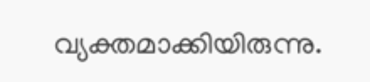വ്യക്തമാക്കിയിരുന്നു.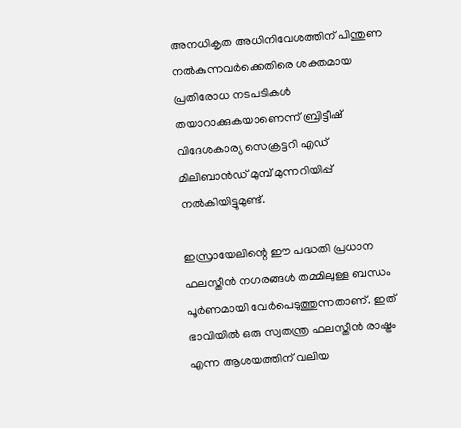അനധികൃത അധിനിവേശത്തിന് പിന്തുണ നൽകുന്നവർക്കെതിരെ ശക്തമായ പ്രതിരോധ നടപടികൾ തയാറാക്കുകയാണെന്ന് ബ്രിട്ടീഷ് വിദേശകാര്യ സെക്രട്ടറി എഡ് മിലിബാൻഡ് മുമ്പ് മുന്നറിയിപ്പ് നൽകിയിട്ടുമുണ്ട്.

ഇസ്രായേലിന്റെ ഈ പദ്ധതി പ്രധാന ഫലസ്തീൻ നഗരങ്ങൾ തമ്മിലുള്ള ബന്ധം പൂർണമായി വേർപെടുത്തുന്നതാണ്. ഇത് ഭാവിയിൽ ഒരു സ്വതന്ത്ര ഫലസ്തീൻ രാഷ്ട്രം എന്ന ആശയത്തിന് വലിയ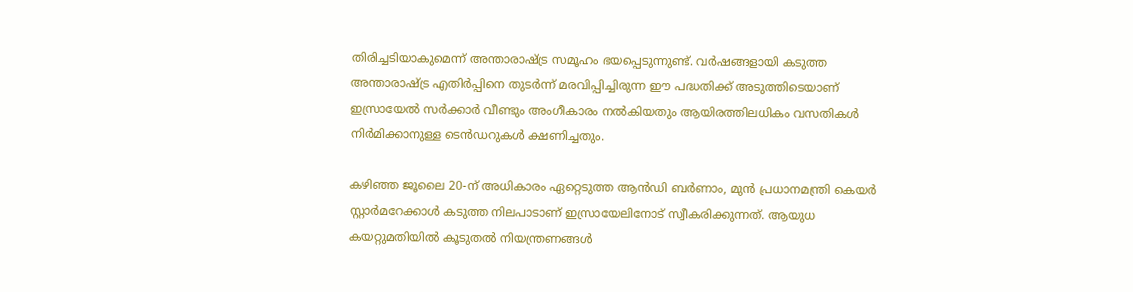തിരിച്ചടിയാകുമെന്ന് അന്താരാഷ്ട്ര സമൂഹം ഭയപ്പെടുന്നുണ്ട്. വർഷങ്ങളായി കടുത്ത അന്താരാഷ്ട്ര എതിർപ്പിനെ തുടർന്ന് മരവിപ്പിച്ചിരുന്ന ഈ പദ്ധതിക്ക് അടുത്തിടെയാണ് ഇസ്രായേൽ സർക്കാർ വീണ്ടും അംഗീകാരം നൽകിയതും ആയിരത്തിലധികം വസതികൾ നിർമിക്കാനുള്ള ടെൻഡറുകൾ ക്ഷണിച്ചതും.

കഴിഞ്ഞ ജൂലൈ 20-ന് അധികാരം ഏറ്റെടുത്ത ആൻഡി ബർണാം, മുൻ പ്രധാനമന്ത്രി കെയർ സ്റ്റാർമറേക്കാൾ കടുത്ത നിലപാടാണ് ഇസ്രായേലിനോട് സ്വീകരിക്കുന്നത്. ആയുധ കയറ്റുമതിയിൽ കൂടുതൽ നിയന്ത്രണങ്ങൾ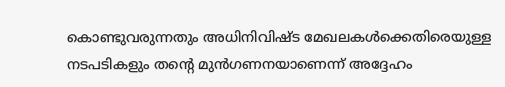കൊണ്ടുവരുന്നതും അധിനിവിഷ്ട മേഖലകൾക്കെതിരെയുള്ള നടപടികളും തന്റെ മുൻഗണനയാണെന്ന് അദ്ദേഹം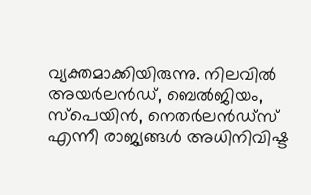വ്യക്തമാക്കിയിരുന്നു. നിലവിൽ അയർലൻഡ്, ബെൽജിയം, സ്പെയിൻ, നെതർലൻഡ്സ് എന്നീ രാജ്യങ്ങൾ അധിനിവിഷ്ട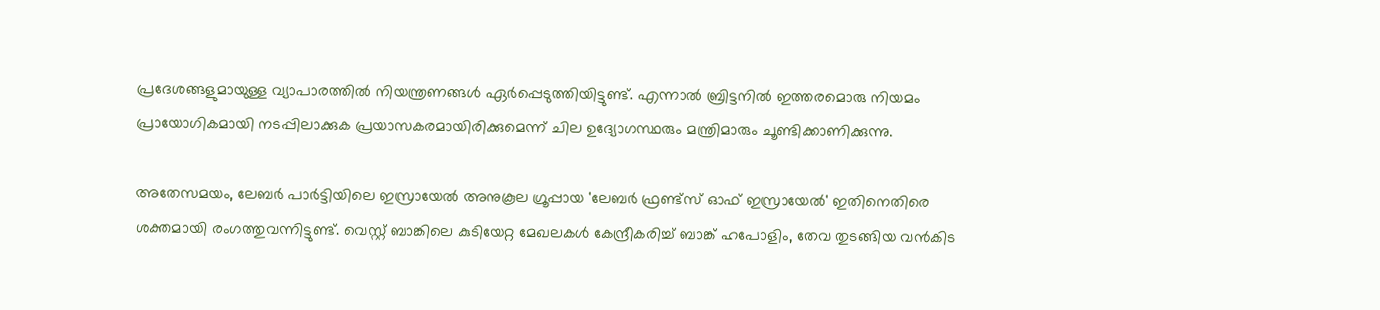പ്രദേശങ്ങളുമായുള്ള വ്യാപാരത്തിൽ നിയന്ത്രണങ്ങൾ ഏർപ്പെടുത്തിയിട്ടുണ്ട്. എന്നാൽ ബ്രിട്ടനിൽ ഇത്തരമൊരു നിയമം പ്രായോഗികമായി നടപ്പിലാക്കുക പ്രയാസകരമായിരിക്കുമെന്ന് ചില ഉദ്യോഗസ്ഥരും മന്ത്രിമാരും ചൂണ്ടിക്കാണിക്കുന്നു.

അതേസമയം, ലേബർ പാർട്ടിയിലെ ഇസ്രായേൽ അനുകൂല ഗ്രൂപ്പായ 'ലേബർ ഫ്രണ്ട്സ് ഓഫ് ഇസ്രായേൽ' ഇതിനെതിരെ ശക്തമായി രംഗത്തുവന്നിട്ടുണ്ട്. വെസ്റ്റ് ബാങ്കിലെ കുടിയേറ്റ മേഖലകൾ കേന്ദ്രീകരിച്ച് ബാങ്ക് ഹപോളിം, തേവ തുടങ്ങിയ വൻകിട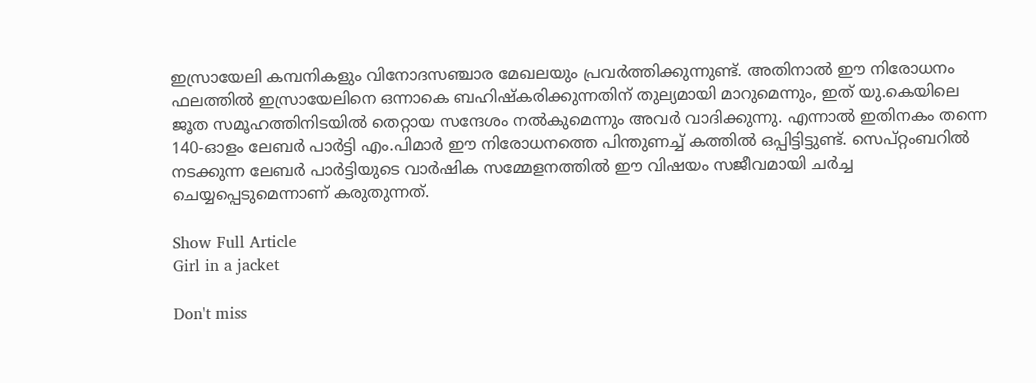ഇസ്രായേലി കമ്പനികളും വിനോദസഞ്ചാര മേഖലയും പ്രവർത്തിക്കുന്നുണ്ട്. അതിനാൽ ഈ നിരോധനം ഫലത്തിൽ ഇസ്രായേലിനെ ഒന്നാകെ ബഹിഷ്കരിക്കുന്നതിന് തുല്യമായി മാറുമെന്നും, ഇത് യു.കെയിലെ ജൂത സമൂഹത്തിനിടയിൽ തെറ്റായ സന്ദേശം നൽകുമെന്നും അവർ വാദിക്കുന്നു. എന്നാൽ ഇതിനകം തന്നെ 140-ഓളം ലേബർ പാർട്ടി എം.പിമാർ ഈ നിരോധനത്തെ പിന്തുണച്ച് കത്തിൽ ഒപ്പിട്ടിട്ടുണ്ട്. സെപ്റ്റംബറിൽ നടക്കുന്ന ലേബർ പാർട്ടിയുടെ വാർഷിക സമ്മേളനത്തിൽ ഈ വിഷയം സജീവമായി ചർച്ച ചെയ്യപ്പെടുമെന്നാണ് കരുതുന്നത്.

Show Full Article
Girl in a jacket

Don't miss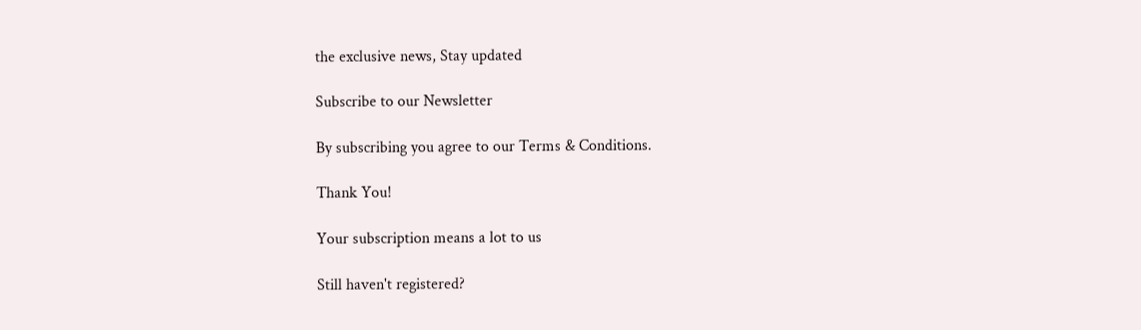the exclusive news, Stay updated

Subscribe to our Newsletter

By subscribing you agree to our Terms & Conditions.

Thank You!

Your subscription means a lot to us

Still haven't registered?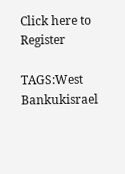Click here to Register

TAGS:West Bankukisrael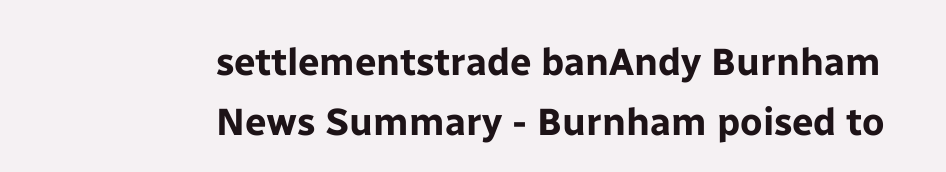settlementstrade banAndy Burnham
News Summary - Burnham poised to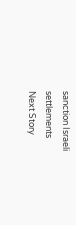sanction Israeli settlements
Next Story